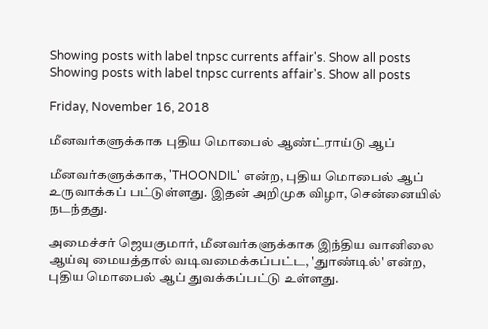Showing posts with label tnpsc currents affair's. Show all posts
Showing posts with label tnpsc currents affair's. Show all posts

Friday, November 16, 2018

மீனவர்களுக்காக புதிய மொபைல் ஆண்ட்ராய்டு ஆப்

மீனவர்களுக்காக, 'THOONDIL' என்ற, புதிய மொபைல் ஆப் உருவாக்கப் பட்டுள்ளது. இதன் அறிமுக விழா, சென்னையில் நடந்தது.

அமைச்சர் ஜெயகுமார், மீனவர்களுக்காக இந்திய வானிலை ஆய்வு மையத்தால் வடிவமைக்கப்பட்ட, 'துாண்டில்' என்ற, புதிய மொபைல் ஆப் துவக்கப்பட்டு உள்ளது.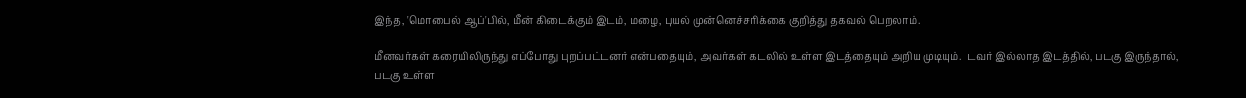இந்த, 'மொபைல் ஆப்'பில், மீன் கிடைக்கும் இடம், மழை, புயல் முன்னெச்சரிக்கை குறித்து தகவல் பெறலாம்.

மீனவர்கள் கரையிலிருந்து எப்போது புறப்பட்டனர் என்பதையும், அவர்கள் கடலில் உள்ள இடத்தையும் அறிய முடியும்.  டவர் இல்லாத இடத்தில், படகு இருந்தால், படகு உள்ள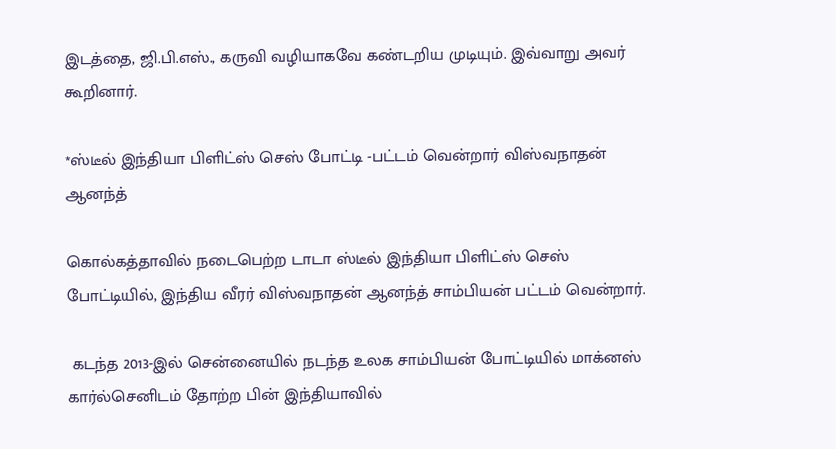இடத்தை, ஜி.பி.எஸ்., கருவி வழியாகவே கண்டறிய முடியும். இவ்வாறு அவர் கூறினார்.

*ஸ்டீல் இந்தியா பிளிட்ஸ் செஸ் போட்டி -பட்டம் வென்றார் விஸ்வநாதன் ஆனந்த்

கொல்கத்தாவில் நடைபெற்ற டாடா ஸ்டீல் இந்தியா பிளிட்ஸ் செஸ் போட்டியில், இந்திய வீரர் விஸ்வநாதன் ஆனந்த் சாம்பியன் பட்டம் வென்றார்.

 கடந்த 2013-இல் சென்னையில் நடந்த உலக சாம்பியன் போட்டியில் மாக்னஸ் கார்ல்செனிடம் தோற்ற பின் இந்தியாவில்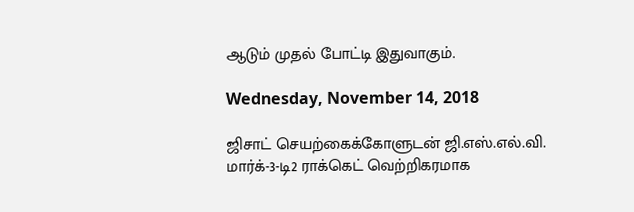ஆடும் முதல் போட்டி இதுவாகும்.

Wednesday, November 14, 2018

ஜிசாட் செயற்கைக்கோளுடன் ஜி.எஸ்.எல்.வி. மார்க்-3-டி2 ராக்கெட் வெற்றிகரமாக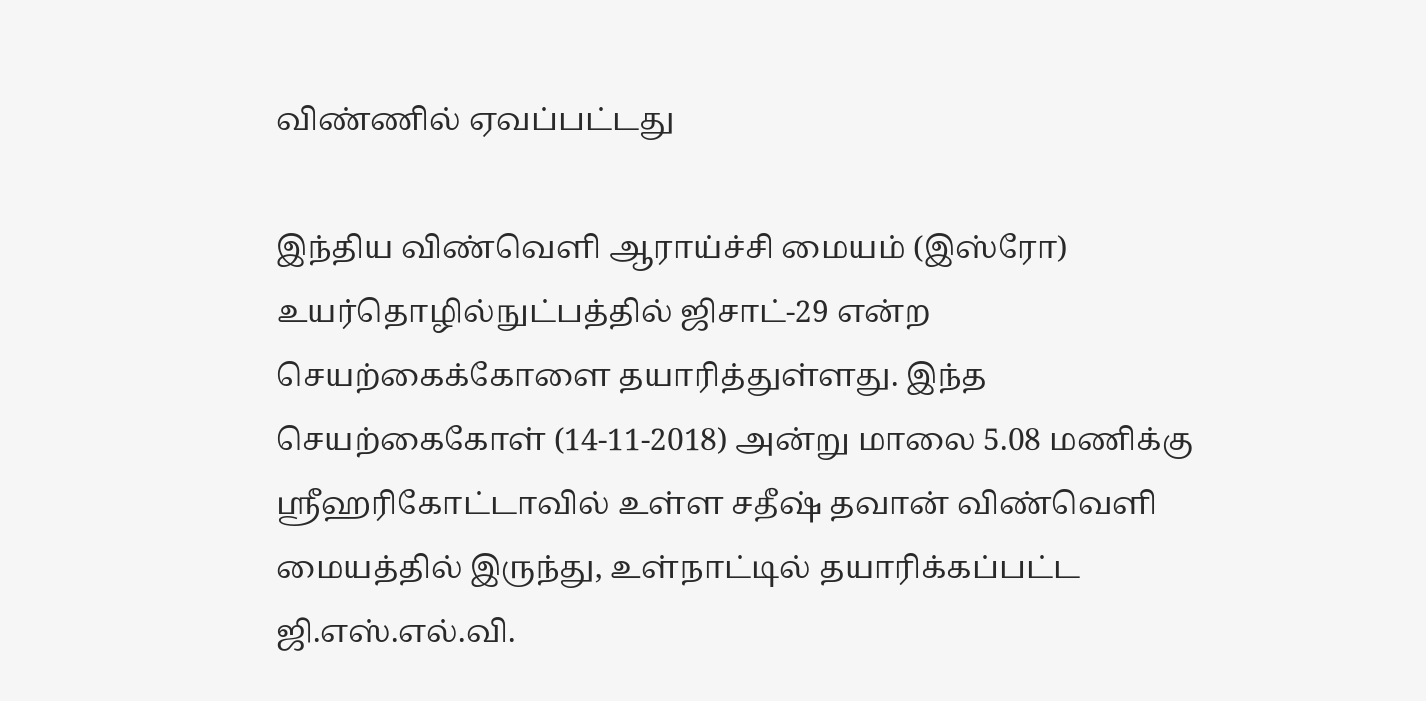விண்ணில் ஏவப்பட்டது

இந்திய விண்வெளி ஆராய்ச்சி மையம் (இஸ்ரோ) உயர்தொழில்நுட்பத்தில் ஜிசாட்-29 என்ற செயற்கைக்கோளை தயாரித்துள்ளது. இந்த செயற்கைகோள் (14-11-2018) அன்று மாலை 5.08 மணிக்கு ஸ்ரீஹரிகோட்டாவில் உள்ள சதீஷ் தவான் விண்வெளி மையத்தில் இருந்து, உள்நாட்டில் தயாரிக்கப்பட்ட ஜி.எஸ்.எல்.வி.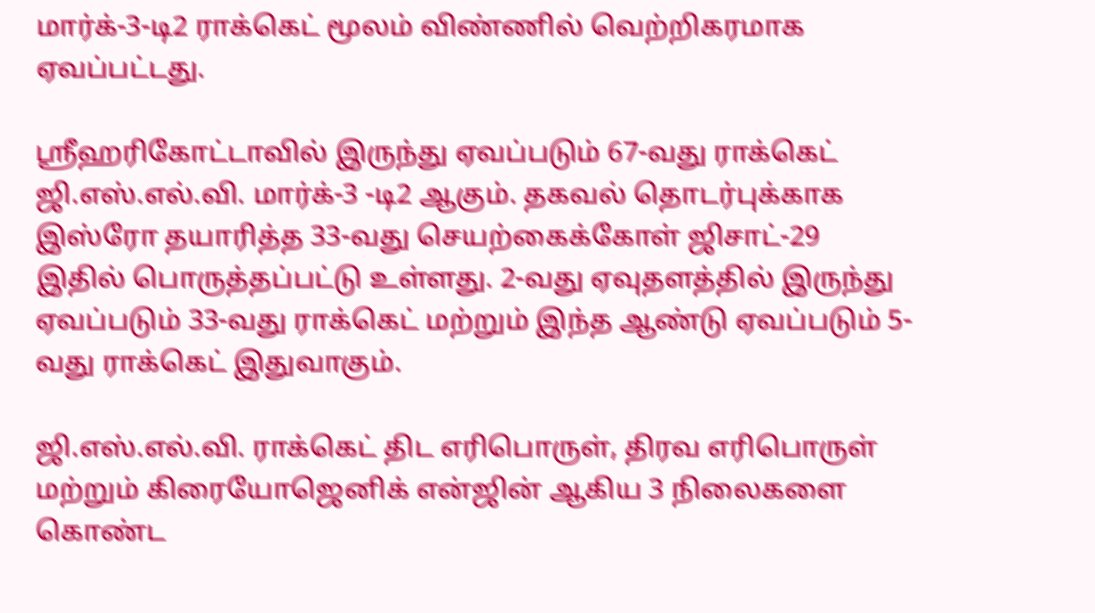மார்க்-3-டி2 ராக்கெட் மூலம் விண்ணில் வெற்றிகரமாக ஏவப்பட்டது.

ஸ்ரீஹரிகோட்டாவில் இருந்து ஏவப்படும் 67-வது ராக்கெட் ஜி.எஸ்.எல்.வி. மார்க்-3 -டி2 ஆகும். தகவல் தொடர்புக்காக இஸ்ரோ தயாரித்த 33-வது செயற்கைக்கோள் ஜிசாட்-29 இதில் பொருத்தப்பட்டு உள்ளது. 2-வது ஏவுதளத்தில் இருந்து ஏவப்படும் 33-வது ராக்கெட் மற்றும் இந்த ஆண்டு ஏவப்படும் 5-வது ராக்கெட் இதுவாகும்.

ஜி.எஸ்.எல்.வி. ராக்கெட் திட எரிபொருள், திரவ எரிபொருள் மற்றும் கிரையோஜெனிக் என்ஜின் ஆகிய 3 நிலைகளை கொண்ட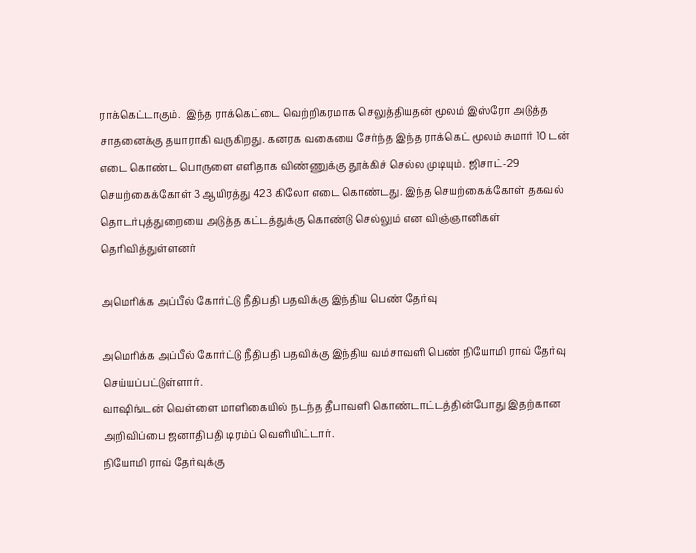ராக்கெட்டாகும்.  இந்த ராக்கெட்டை வெற்றிகரமாக செலுத்தியதன் மூலம் இஸ்ரோ அடுத்த சாதனைக்கு தயாராகி வருகிறது. கனரக வகையை சேர்ந்த இந்த ராக்கெட் மூலம் சுமார் 10 டன் எடை கொண்ட பொருளை எளிதாக விண்ணுக்கு தூக்கிச் செல்ல முடியும். ஜிசாட்-29 செயற்கைக்கோள் 3 ஆயிரத்து 423 கிலோ எடை கொண்டது. இந்த செயற்கைக்கோள் தகவல் தொடர்புத்துறையை அடுத்த கட்டத்துக்கு கொண்டு செல்லும் என விஞ்ஞானிகள் தெரிவித்துள்ளனர்

அமெரிக்க அப்பீல் கோர்ட்டு நீதிபதி பதவிக்கு இந்திய பெண் தேர்வு

அமெரிக்க அப்பீல் கோர்ட்டு நீதிபதி பதவிக்கு இந்திய வம்சாவளி பெண் நியோமி ராவ் தேர்வு செய்யப்பட்டுள்ளார்.
வாஷிங்டன் வெள்ளை மாளிகையில் நடந்த தீபாவளி கொண்டாட்டத்தின்போது இதற்கான அறிவிப்பை ஜனாதிபதி டிரம்ப் வெளியிட்டார்.
நியோமி ராவ் தேர்வுக்கு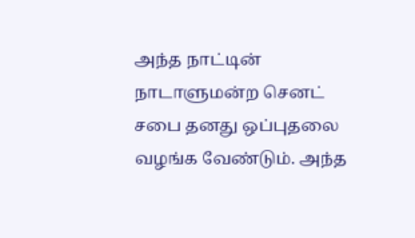அந்த நாட்டின் நாடாளுமன்ற செனட் சபை தனது ஒப்புதலை வழங்க வேண்டும். அந்த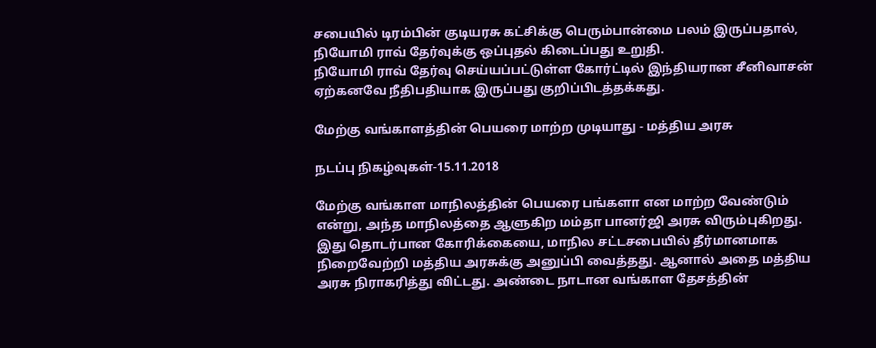சபையில் டிரம்பின் குடியரசு கட்சிக்கு பெரும்பான்மை பலம் இருப்பதால், நியோமி ராவ் தேர்வுக்கு ஒப்புதல் கிடைப்பது உறுதி.
நியோமி ராவ் தேர்வு செய்யப்பட்டுள்ள கோர்ட்டில் இந்தியரான சீனிவாசன் ஏற்கனவே நீதிபதியாக இருப்பது குறிப்பிடத்தக்கது.

மேற்கு வங்காளத்தின் பெயரை மாற்ற முடியாது - மத்திய அரசு

நடப்பு நிகழ்வுகள்-15.11.2018

மேற்கு வங்காள மாநிலத்தின் பெயரை பங்களா என மாற்ற வேண்டும் என்று, அந்த மாநிலத்தை ஆளுகிற மம்தா பானர்ஜி அரசு விரும்புகிறது. இது தொடர்பான கோரிக்கையை, மாநில சட்டசபையில் தீர்மானமாக நிறைவேற்றி மத்திய அரசுக்கு அனுப்பி வைத்தது. ஆனால் அதை மத்திய அரசு நிராகரித்து விட்டது. அண்டை நாடான வங்காள தேசத்தின்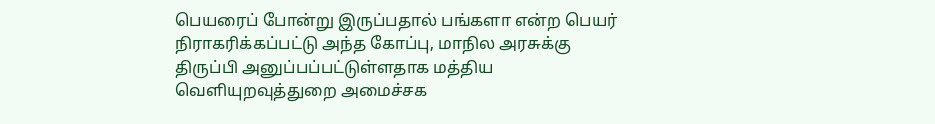பெயரைப் போன்று இருப்பதால் பங்களா என்ற பெயர் நிராகரிக்கப்பட்டு அந்த கோப்பு, மாநில அரசுக்கு திருப்பி அனுப்பப்பட்டுள்ளதாக மத்திய வெளியுறவுத்துறை அமைச்சக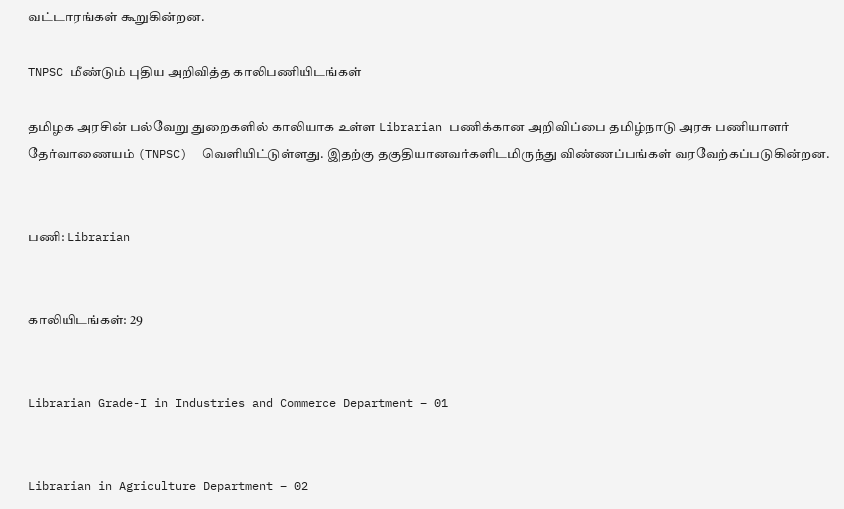வட்டாரங்கள் கூறுகின்றன.

TNPSC மீண்டும் புதிய அறிவித்த காலிபணியிடங்கள்

தமிழக அரசின் பல்வேறு துறைகளில் காலியாக உள்ள Librarian பணிக்கான அறிவிப்பை தமிழ்நாடு அரசு பணியாளர் தேர்வாணையம் (TNPSC)  வெளியிட்டுள்ளது. இதற்கு தகுதியானவர்களிடமிருந்து விண்ணப்பங்கள் வரவேற்கப்படுகின்றன.


பணி: Librarian


காலியிடங்கள்: 29


Librarian Grade-I in Industries and Commerce Department – 01


Librarian in Agriculture Department – 02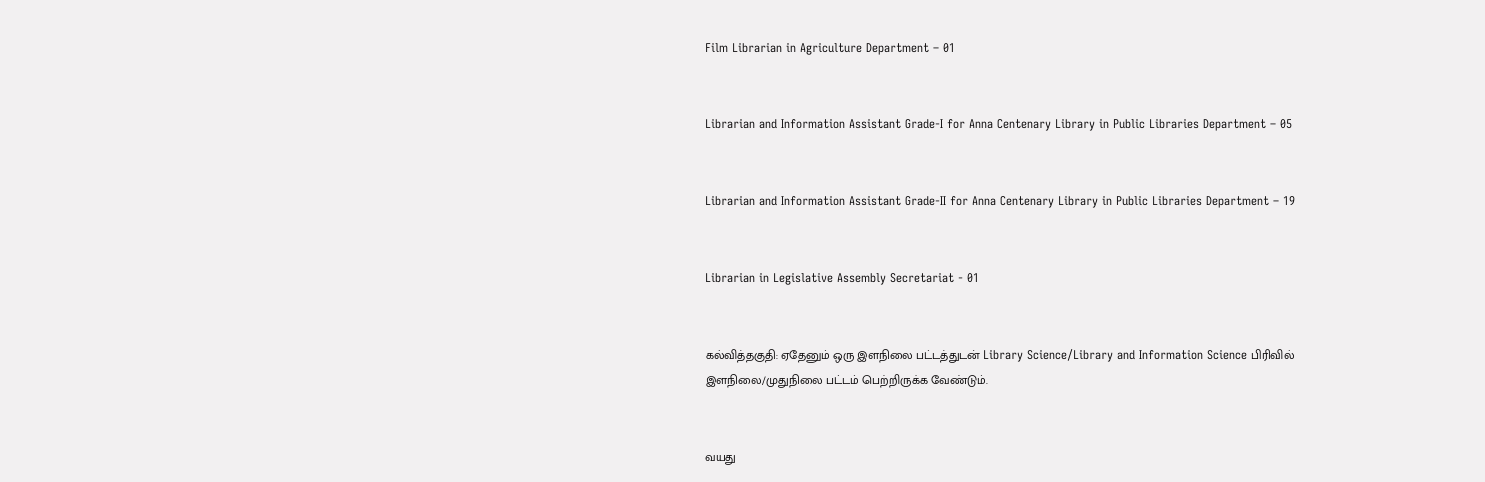Film Librarian in Agriculture Department – 01


Librarian and Information Assistant Grade-I for Anna Centenary Library in Public Libraries Department – 05


Librarian and Information Assistant Grade-II for Anna Centenary Library in Public Libraries Department – 19


Librarian in Legislative Assembly Secretariat - 01


கல்வித்தகுதி: ஏதேனும் ஒரு இளநிலை பட்டத்துடன் Library Science/Library and Information Science பிரிவில் இளநிலை/முதுநிலை பட்டம் பெற்றிருக்க வேண்டும்.


வயது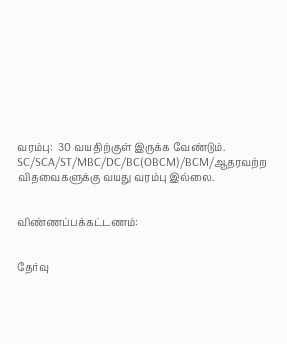வரம்பு:  30 வயதிற்குள் இருக்க வேண்டும். SC/SCA/ST/MBC/DC/BC(OBCM)/BCM/ஆதரவற்ற விதவைகளுக்கு வயது வரம்பு இல்லை.


விண்ணப்பக்கட்டணம்:


தேர்வு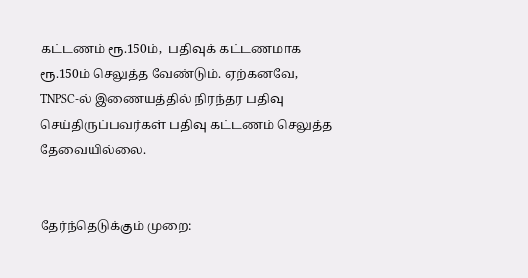கட்டணம் ரூ.150ம்,  பதிவுக் கட்டணமாக  ரூ.150ம் செலுத்த வேண்டும். ஏற்கனவே, TNPSC-ல் இணையத்தில் நிரந்தர பதிவு செய்திருப்பவர்கள் பதிவு கட்டணம் செலுத்த தேவையில்லை.


தேர்ந்தெடுக்கும் முறை: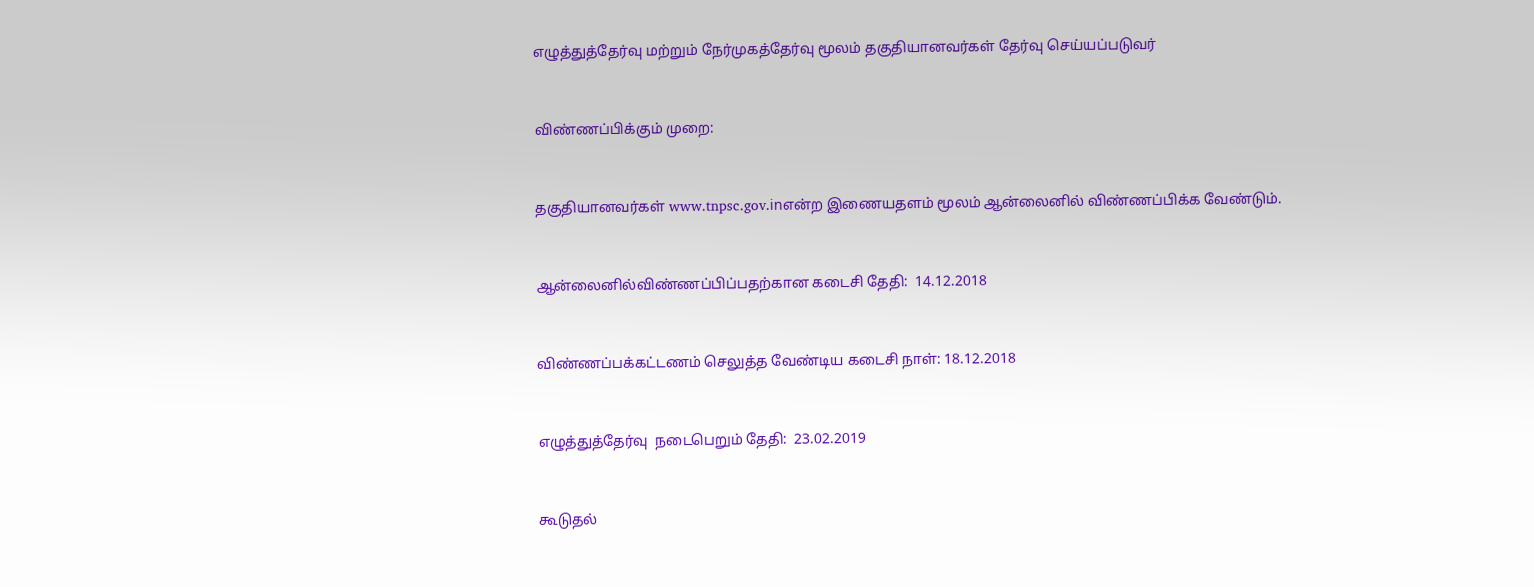எழுத்துத்தேர்வு மற்றும் நேர்முகத்தேர்வு மூலம் தகுதியானவர்கள் தேர்வு செய்யப்படுவர்


விண்ணப்பிக்கும் முறை:


தகுதியானவர்கள் www.tnpsc.gov.inஎன்ற இணையதளம் மூலம் ஆன்லைனில் விண்ணப்பிக்க வேண்டும்.


ஆன்லைனில்விண்ணப்பிப்பதற்கான கடைசி தேதி:  14.12.2018


விண்ணப்பக்கட்டணம் செலுத்த வேண்டிய கடைசி நாள்: 18.12.2018


எழுத்துத்தேர்வு  நடைபெறும் தேதி:  23.02.2019


கூடுதல்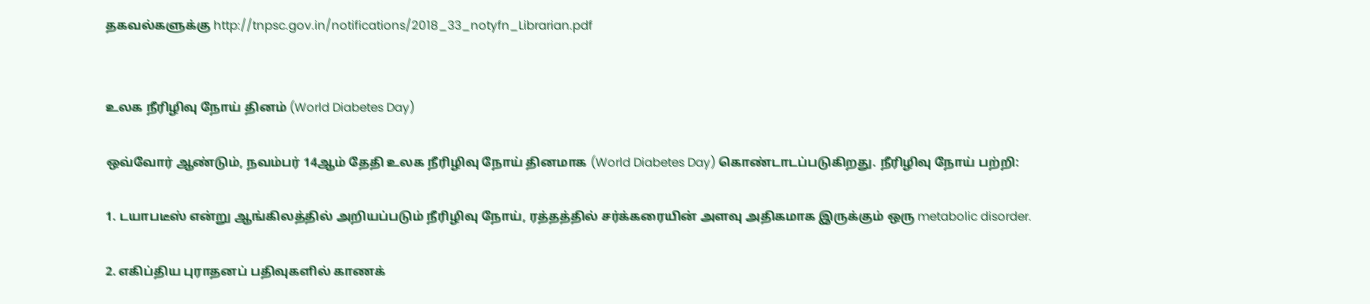தகவல்களுக்கு http://tnpsc.gov.in/notifications/2018_33_notyfn_Librarian.pdf


உலக நீரிழிவு நோய் தினம் (World Diabetes Day)

ஒவ்வோர் ஆண்டும், நவம்பர் 14ஆம் தேதி உலக நீரிழிவு நோய் தினமாக (World Diabetes Day) கொண்டாடப்படுகிறது. நீரிழிவு நோய் பற்றி:

1. டயாபடீஸ் என்று ஆங்கிலத்தில் அறியப்படும் நீரிழிவு நோய், ரத்தத்தில் சர்க்கரையின் அளவு அதிகமாக இருக்கும் ஒரு metabolic disorder.

2. எகிப்திய புராதனப் பதிவுகளில் காணக்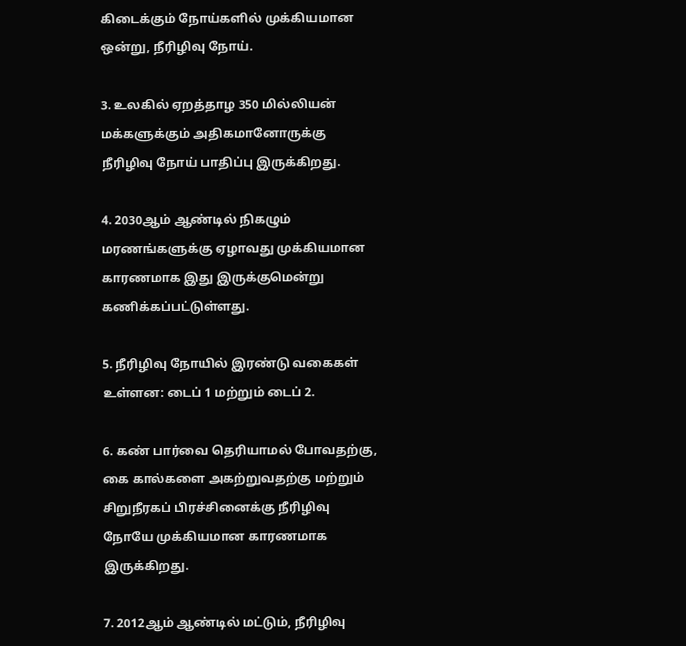கிடைக்கும் நோய்களில் முக்கியமான ஒன்று, நீரிழிவு நோய்.

3. உலகில் ஏறத்தாழ 350 மில்லியன் மக்களுக்கும் அதிகமானோருக்கு நீரிழிவு நோய் பாதிப்பு இருக்கிறது.

4. 2030ஆம் ஆண்டில் நிகழும் மரணங்களுக்கு ஏழாவது முக்கியமான காரணமாக இது இருக்குமென்று கணிக்கப்பட்டுள்ளது.

5. நீரிழிவு நோயில் இரண்டு வகைகள் உள்ளன: டைப் 1 மற்றும் டைப் 2.

6. கண் பார்வை தெரியாமல் போவதற்கு, கை கால்களை அகற்றுவதற்கு மற்றும் சிறுநீரகப் பிரச்சினைக்கு நீரிழிவு நோயே முக்கியமான காரணமாக இருக்கிறது.

7. 2012ஆம் ஆண்டில் மட்டும், நீரிழிவு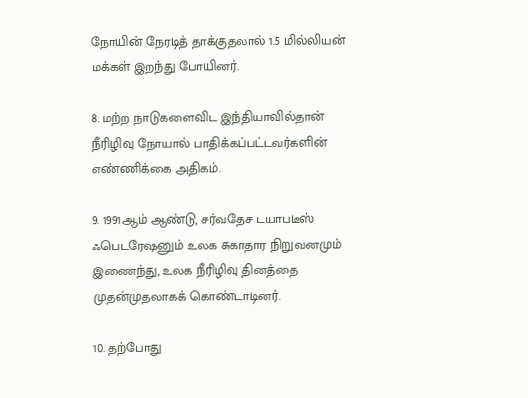நோயின் நேரடித் தாக்குதலால் 1.5 மில்லியன் மக்கள் இறந்து போயினர்.

8. மற்ற நாடுகளைவிட இந்தியாவில்தான் நீரிழிவு நோயால் பாதிக்கப்பட்டவர்களின் எண்ணிக்கை அதிகம்.

9. 1991ஆம் ஆண்டு, சர்வதேச டயாபடீஸ் ஃபெடரேஷனும் உலக சுகாதார நிறுவனமும் இணைந்து, உலக நீரிழிவு தினத்தை முதன்முதலாகக் கொண்டாடினர்.

10. தற்போது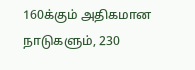160க்கும் அதிகமான நாடுகளும், 230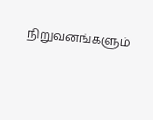நிறுவனங்களும்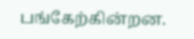பங்கேற்கின்றன.